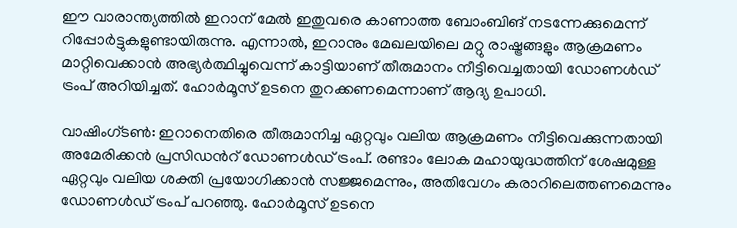ഈ വാരാന്ത്യത്തിൽ ഇറാന് മേൽ ഇതുവരെ കാണാത്ത ബോംബിങ് നടന്നേക്കുമെന്ന് റിപ്പോർട്ടുകളുണ്ടായിരുന്നു. എന്നാൽ, ഇറാനും മേഖലയിലെ മറ്റു രാഷ്ട്രങ്ങളും ആക്രമണം മാറ്റിവെക്കാൻ അഭ്യർത്ഥിച്ചുവെന്ന് കാട്ടിയാണ് തീരുമാനം നീട്ടിവെച്ചതായി ഡോണൾഡ് ട്രംപ് അറിയിച്ചത്. ഹോർമൂസ് ഉടനെ തുറക്കണമെന്നാണ് ആദ്യ ഉപാധി.

വാഷിംഗ്ടൺ: ഇറാനെതിരെ തീരുമാനിച്ച ഏറ്റവും വലിയ ആക്രമണം നീട്ടിവെക്കുന്നതായി അമേരിക്കൻ പ്രസിഡന്‍റ് ഡോണൾഡ് ട്രംപ്. രണ്ടാം ലോക മഹായുദ്ധത്തിന് ശേഷമുള്ള ഏറ്റവും വലിയ ശക്തി പ്രയോഗിക്കാൻ സജ്ജമെന്നും, അതിവേഗം കരാറിലെത്തണമെന്നും ഡോണൾഡ് ട്രംപ് പറഞ്ഞു. ഹോർമൂസ് ഉടനെ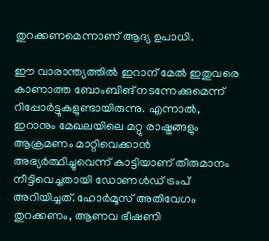തുറക്കണമെന്നാണ് ആദ്യ ഉപാധി.

ഈ വാരാന്ത്യത്തിൽ ഇറാന് മേൽ ഇതുവരെ കാണാത്ത ബോംബിങ് നടന്നേക്കുമെന്ന് റിപ്പോർട്ടുകളുണ്ടായിരുന്നു. എന്നാൽ, ഇറാനും മേഖലയിലെ മറ്റു രാഷ്ട്രങ്ങളും ആക്രമണം മാറ്റിവെക്കാൻ അഭ്യർത്ഥിച്ചുവെന്ന് കാട്ടിയാണ് തീരുമാനം നീട്ടിവെച്ചതായി ഡോണൾഡ് ട്രംപ് അറിയിച്ചത്. ഹോർമൂസ് അതിവേഗം തുറക്കണം, ആണവ ഭീഷണി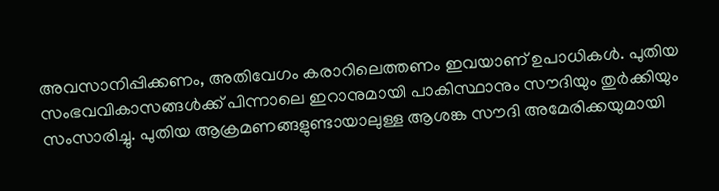അവസാനിപ്പിക്കണം, അതിവേഗം കരാറിലെത്തണം ഇവയാണ് ഉപാധികള്‍. പുതിയ സംഭവവികാസങ്ങൾക്ക് പിന്നാലെ ഇറാനുമായി പാകിസ്ഥാനും സൗദിയും തുർക്കിയും സംസാരിച്ചു. പുതിയ ആക്രമണങ്ങളുണ്ടായാലുള്ള ആശങ്ക സൗദി അമേരിക്കയുമായി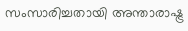സംസാരിച്ചതായി അന്താരാഷ്ട്ര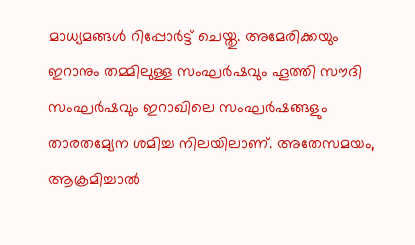മാധ്യമങ്ങൾ റിപ്പോർട്ട് ചെയ്തു. അമേരിക്കയും ഇറാനും തമ്മിലുള്ള സംഘർഷവും ഹൂത്തി സൗദി സംഘർഷവും ഇറാഖിലെ സംഘർഷങ്ങളും താരതമ്യേന ശമിച്ച നിലയിലാണ്. അതേസമയം, ആക്രമിച്ചാൽ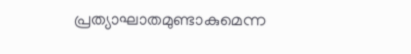പ്രത്യാഘാതമുണ്ടാകുമെന്ന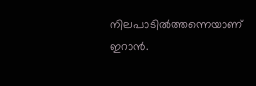നിലപാടിൽത്തന്നെയാണ് ഇറാൻ.